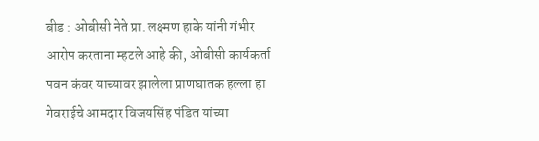बीड : ओबीसी नेते प्रा. लक्ष्मण हाके यांनी गंभीर आरोप करताना म्हटले आहे की, ओबीसी कार्यकर्ता पवन कंवर याच्यावर झालेला प्राणघातक हल्ला हा गेवराईचे आमदार विजयसिंह पंडित यांच्या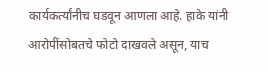कार्यकर्त्यांनीच घडवून आणला आहे. हाके यांनी आरोपींसोबतचे फोटो दाखवले असून, याच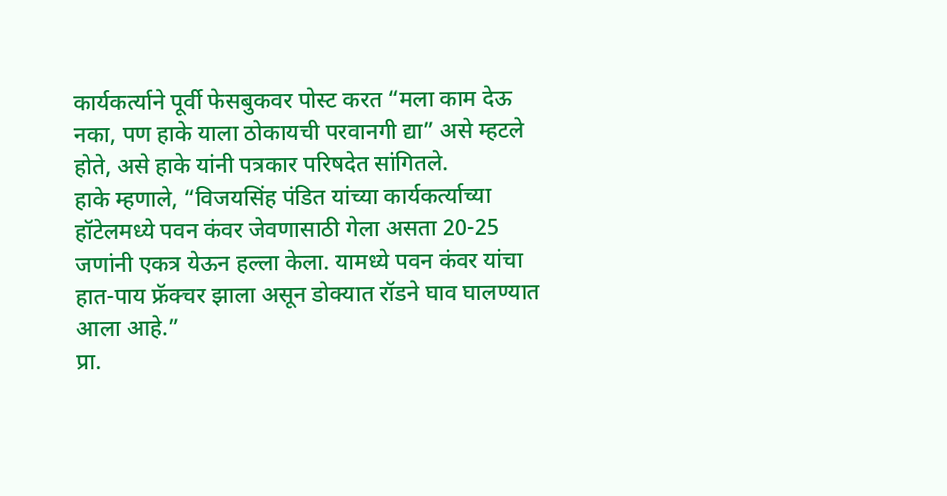कार्यकर्त्याने पूर्वी फेसबुकवर पोस्ट करत “मला काम देऊ नका, पण हाके याला ठोकायची परवानगी द्या” असे म्हटले होते, असे हाके यांनी पत्रकार परिषदेत सांगितले.
हाके म्हणाले, “विजयसिंह पंडित यांच्या कार्यकर्त्याच्या हॉटेलमध्ये पवन कंवर जेवणासाठी गेला असता 20-25 जणांनी एकत्र येऊन हल्ला केला. यामध्ये पवन कंवर यांचा हात-पाय फ्रॅक्चर झाला असून डोक्यात रॉडने घाव घालण्यात आला आहे.”
प्रा.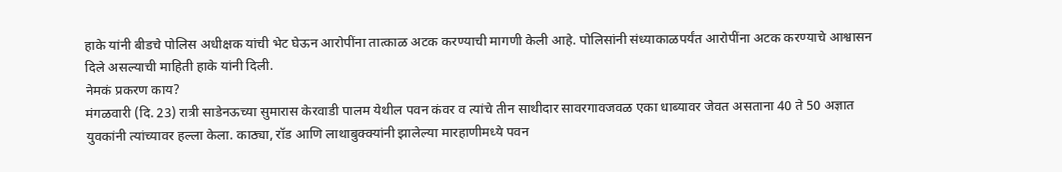हाके यांनी बीडचे पोलिस अधीक्षक यांची भेट घेऊन आरोपींना तात्काळ अटक करण्याची मागणी केली आहे. पोलिसांनी संध्याकाळपर्यंत आरोपींना अटक करण्याचे आश्वासन दिले असल्याची माहिती हाके यांनी दिली.
नेमकं प्रकरण काय?
मंगळवारी (दि. 23) रात्री साडेनऊच्या सुमारास केरवाडी पालम येथील पवन कंवर व त्यांचे तीन साथीदार सावरगावजवळ एका धाब्यावर जेवत असताना 40 ते 50 अज्ञात युवकांनी त्यांच्यावर हल्ला केला. काठ्या, रॉड आणि लाथाबुक्क्यांनी झालेल्या मारहाणीमध्ये पवन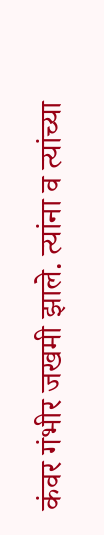कंवर गंभीर जखमी झाले. त्यांना व त्यांच्या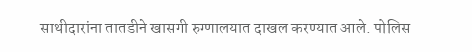साथीदारांना तातडीने खासगी रुग्णालयात दाखल करण्यात आले. पोलिस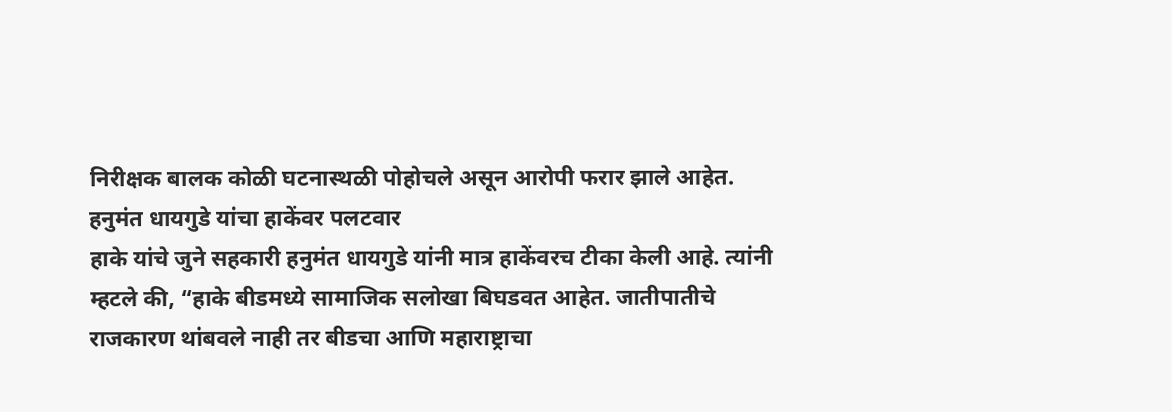निरीक्षक बालक कोळी घटनास्थळी पोहोचले असून आरोपी फरार झाले आहेत.
हनुमंत धायगुडे यांचा हाकेंवर पलटवार
हाके यांचे जुने सहकारी हनुमंत धायगुडे यांनी मात्र हाकेंवरच टीका केली आहे. त्यांनी म्हटले की, “हाके बीडमध्ये सामाजिक सलोखा बिघडवत आहेत. जातीपातीचे राजकारण थांबवले नाही तर बीडचा आणि महाराष्ट्राचा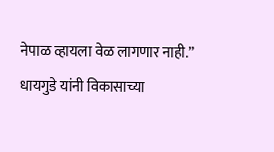नेपाळ व्हायला वेळ लागणार नाही.” धायगुडे यांनी विकासाच्या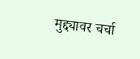मुद्द्यावर चर्चा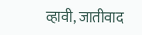व्हावी, जातीवाद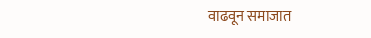वाढवून समाजात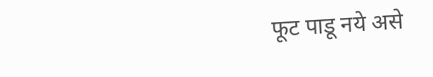फूट पाडू नये असे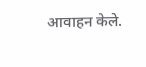आवाहन केले.